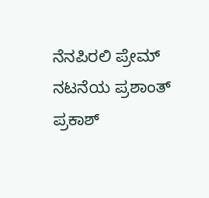ನೆನಪಿರಲಿ ಪ್ರೇಮ್ ನಟನೆಯ ಪ್ರಶಾಂತ್ ಪ್ರಕಾಶ್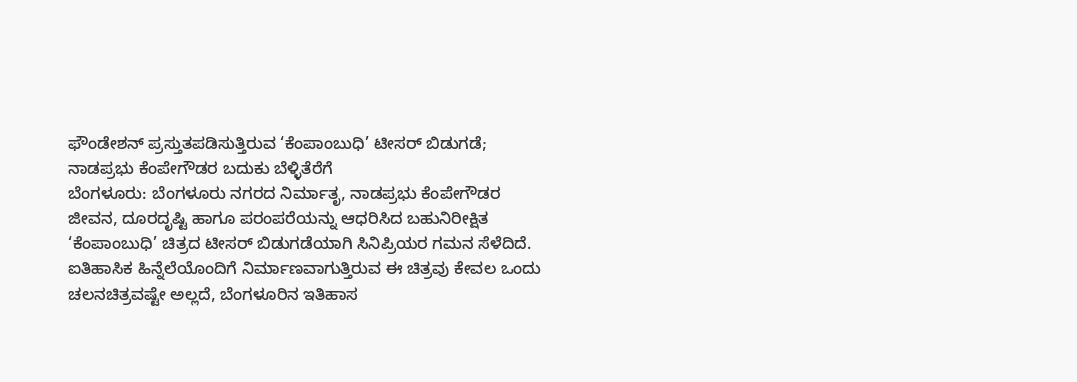ಫೌಂಡೇಶನ್ ಪ್ರಸ್ತುತಪಡಿಸುತ್ತಿರುವ ‘ಕೆಂಪಾಂಬುಧಿ’ ಟೀಸರ್ ಬಿಡುಗಡೆ; ನಾಡಪ್ರಭು ಕೆಂಪೇಗೌಡರ ಬದುಕು ಬೆಳ್ಳಿತೆರೆಗೆ
ಬೆಂಗಳೂರು: ಬೆಂಗಳೂರು ನಗರದ ನಿರ್ಮಾತೃ, ನಾಡಪ್ರಭು ಕೆಂಪೇಗೌಡರ ಜೀವನ, ದೂರದೃಷ್ಟಿ ಹಾಗೂ ಪರಂಪರೆಯನ್ನು ಆಧರಿಸಿದ ಬಹುನಿರೀಕ್ಷಿತ ‘ಕೆಂಪಾಂಬುಧಿ’ ಚಿತ್ರದ ಟೀಸರ್ ಬಿಡುಗಡೆಯಾಗಿ ಸಿನಿಪ್ರಿಯರ ಗಮನ ಸೆಳೆದಿದೆ. ಐತಿಹಾಸಿಕ ಹಿನ್ನೆಲೆಯೊಂದಿಗೆ ನಿರ್ಮಾಣವಾಗುತ್ತಿರುವ ಈ ಚಿತ್ರವು ಕೇವಲ ಒಂದು ಚಲನಚಿತ್ರವಷ್ಟೇ ಅಲ್ಲದೆ, ಬೆಂಗಳೂರಿನ ಇತಿಹಾಸ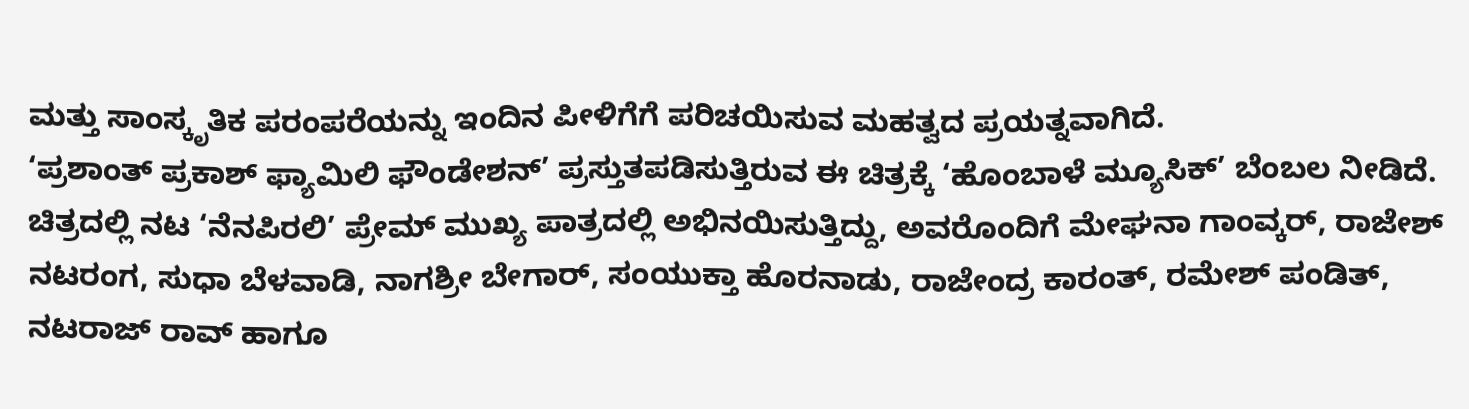ಮತ್ತು ಸಾಂಸ್ಕೃತಿಕ ಪರಂಪರೆಯನ್ನು ಇಂದಿನ ಪೀಳಿಗೆಗೆ ಪರಿಚಯಿಸುವ ಮಹತ್ವದ ಪ್ರಯತ್ನವಾಗಿದೆ.
‘ಪ್ರಶಾಂತ್ ಪ್ರಕಾಶ್ ಫ್ಯಾಮಿಲಿ ಫೌಂಡೇಶನ್’ ಪ್ರಸ್ತುತಪಡಿಸುತ್ತಿರುವ ಈ ಚಿತ್ರಕ್ಕೆ ‘ಹೊಂಬಾಳೆ ಮ್ಯೂಸಿಕ್’ ಬೆಂಬಲ ನೀಡಿದೆ. ಚಿತ್ರದಲ್ಲಿ ನಟ ‘ನೆನಪಿರಲಿ’ ಪ್ರೇಮ್ ಮುಖ್ಯ ಪಾತ್ರದಲ್ಲಿ ಅಭಿನಯಿಸುತ್ತಿದ್ದು, ಅವರೊಂದಿಗೆ ಮೇಘನಾ ಗಾಂವ್ಕರ್, ರಾಜೇಶ್ ನಟರಂಗ, ಸುಧಾ ಬೆಳವಾಡಿ, ನಾಗಶ್ರೀ ಬೇಗಾರ್, ಸಂಯುಕ್ತಾ ಹೊರನಾಡು, ರಾಜೇಂದ್ರ ಕಾರಂತ್, ರಮೇಶ್ ಪಂಡಿತ್, ನಟರಾಜ್ ರಾವ್ ಹಾಗೂ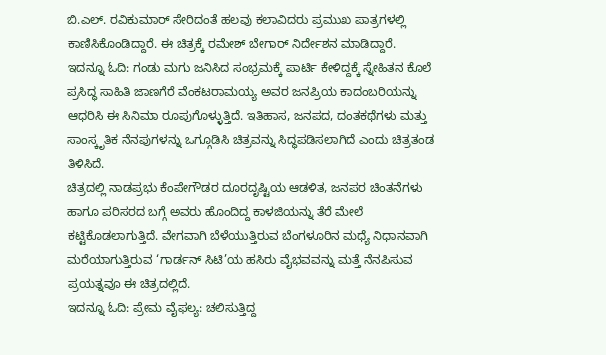ಬಿ.ಎಲ್. ರವಿಕುಮಾರ್ ಸೇರಿದಂತೆ ಹಲವು ಕಲಾವಿದರು ಪ್ರಮುಖ ಪಾತ್ರಗಳಲ್ಲಿ ಕಾಣಿಸಿಕೊಂಡಿದ್ದಾರೆ. ಈ ಚಿತ್ರಕ್ಕೆ ರಮೇಶ್ ಬೇಗಾರ್ ನಿರ್ದೇಶನ ಮಾಡಿದ್ದಾರೆ.
ಇದನ್ನೂ ಓದಿ: ಗಂಡು ಮಗು ಜನಿಸಿದ ಸಂಭ್ರಮಕ್ಕೆ ಪಾರ್ಟಿ ಕೇಳಿದ್ದಕ್ಕೆ ಸ್ನೇಹಿತನ ಕೊಲೆ
ಪ್ರಸಿದ್ಧ ಸಾಹಿತಿ ಜಾಣಗೆರೆ ವೆಂಕಟರಾಮಯ್ಯ ಅವರ ಜನಪ್ರಿಯ ಕಾದಂಬರಿಯನ್ನು ಆಧರಿಸಿ ಈ ಸಿನಿಮಾ ರೂಪುಗೊಳ್ಳುತ್ತಿದೆ. ಇತಿಹಾಸ, ಜನಪದ, ದಂತಕಥೆಗಳು ಮತ್ತು ಸಾಂಸ್ಕೃತಿಕ ನೆನಪುಗಳನ್ನು ಒಗ್ಗೂಡಿಸಿ ಚಿತ್ರವನ್ನು ಸಿದ್ಧಪಡಿಸಲಾಗಿದೆ ಎಂದು ಚಿತ್ರತಂಡ ತಿಳಿಸಿದೆ.
ಚಿತ್ರದಲ್ಲಿ ನಾಡಪ್ರಭು ಕೆಂಪೇಗೌಡರ ದೂರದೃಷ್ಟಿಯ ಆಡಳಿತ, ಜನಪರ ಚಿಂತನೆಗಳು ಹಾಗೂ ಪರಿಸರದ ಬಗ್ಗೆ ಅವರು ಹೊಂದಿದ್ದ ಕಾಳಜಿಯನ್ನು ತೆರೆ ಮೇಲೆ ಕಟ್ಟಿಕೊಡಲಾಗುತ್ತಿದೆ. ವೇಗವಾಗಿ ಬೆಳೆಯುತ್ತಿರುವ ಬೆಂಗಳೂರಿನ ಮಧ್ಯೆ ನಿಧಾನವಾಗಿ ಮರೆಯಾಗುತ್ತಿರುವ ‘ಗಾರ್ಡನ್ ಸಿಟಿ’ಯ ಹಸಿರು ವೈಭವವನ್ನು ಮತ್ತೆ ನೆನಪಿಸುವ ಪ್ರಯತ್ನವೂ ಈ ಚಿತ್ರದಲ್ಲಿದೆ.
ಇದನ್ನೂ ಓದಿ: ಪ್ರೇಮ ವೈಫಲ್ಯ: ಚಲಿಸುತ್ತಿದ್ದ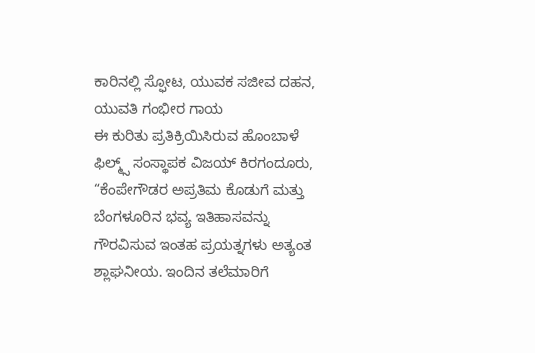ಕಾರಿನಲ್ಲಿ ಸ್ಫೋಟ, ಯುವಕ ಸಜೀವ ದಹನ, ಯುವತಿ ಗಂಭೀರ ಗಾಯ
ಈ ಕುರಿತು ಪ್ರತಿಕ್ರಿಯಿಸಿರುವ ಹೊಂಬಾಳೆ ಫಿಲ್ಮ್ಸ್ ಸಂಸ್ಥಾಪಕ ವಿಜಯ್ ಕಿರಗಂದೂರು, “ಕೆಂಪೇಗೌಡರ ಅಪ್ರತಿಮ ಕೊಡುಗೆ ಮತ್ತು ಬೆಂಗಳೂರಿನ ಭವ್ಯ ಇತಿಹಾಸವನ್ನು ಗೌರವಿಸುವ ಇಂತಹ ಪ್ರಯತ್ನಗಳು ಅತ್ಯಂತ ಶ್ಲಾಘನೀಯ. ಇಂದಿನ ತಲೆಮಾರಿಗೆ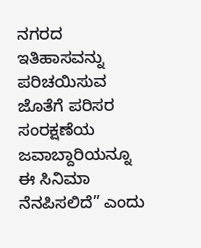ನಗರದ ಇತಿಹಾಸವನ್ನು ಪರಿಚಯಿಸುವ ಜೊತೆಗೆ ಪರಿಸರ ಸಂರಕ್ಷಣೆಯ ಜವಾಬ್ದಾರಿಯನ್ನೂ ಈ ಸಿನಿಮಾ ನೆನಪಿಸಲಿದೆ” ಎಂದು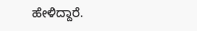ಹೇಳಿದ್ದಾರೆ.